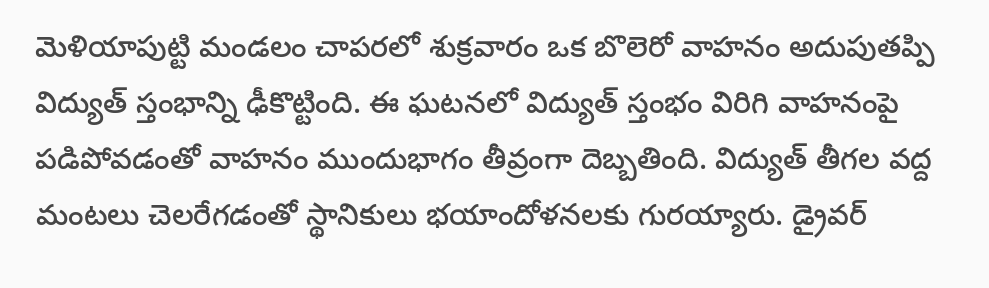మెళియాపుట్టి మండలం చాపరలో శుక్రవారం ఒక బొలెరో వాహనం అదుపుతప్పి విద్యుత్ స్తంభాన్ని ఢీకొట్టింది. ఈ ఘటనలో విద్యుత్ స్తంభం విరిగి వాహనంపై పడిపోవడంతో వాహనం ముందుభాగం తీవ్రంగా దెబ్బతింది. విద్యుత్ తీగల వద్ద మంటలు చెలరేగడంతో స్థానికులు భయాందోళనలకు గురయ్యారు. డ్రైవర్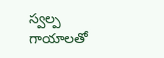స్వల్ప గాయాలతో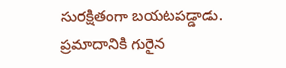సురక్షితంగా బయటపడ్డాడు. ప్రమాదానికి గురైన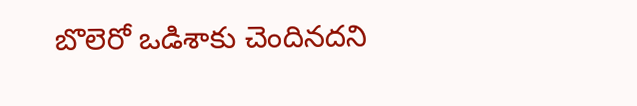బొలెరో ఒడిశాకు చెందినదని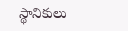స్థానికులు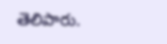తెలిపారు.